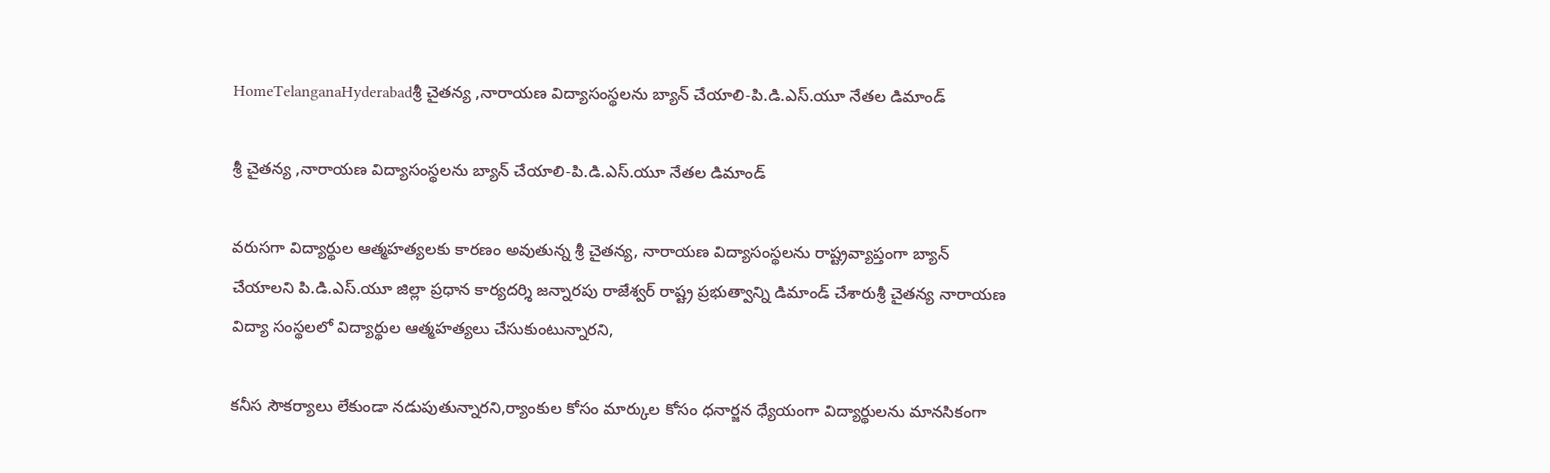HomeTelanganaHyderabadశ్రీ చైతన్య ,నారాయణ విద్యాసంస్థలను బ్యాన్ చేయాలి-పి.డి.ఎస్.యూ నేతల డిమాండ్

శ్రీ చైతన్య ,నారాయణ విద్యాసంస్థలను బ్యాన్ చేయాలి-పి.డి.ఎస్.యూ నేతల డిమాండ్

వరుసగా విద్యార్థుల ఆత్మహత్యలకు కారణం అవుతున్న శ్రీ చైతన్య, నారాయణ విద్యాసంస్థలను రాష్ట్రవ్యాప్తంగా బ్యాన్ చేయాలని పి.డి.ఎస్.యూ జిల్లా ప్రధాన కార్యదర్శి జన్నారపు రాజేశ్వర్ రాష్ట్ర ప్రభుత్వాన్ని డిమాండ్ చేశారుశ్రీ చైతన్య నారాయణ విద్యా సంస్థలలో విద్యార్థుల ఆత్మహత్యలు చేసుకుంటున్నారని,

కనీస సౌకర్యాలు లేకుండా నడుపుతున్నారని,ర్యాంకుల కోసం మార్కుల కోసం ధనార్జన ధ్యేయంగా విద్యార్థులను మానసికంగా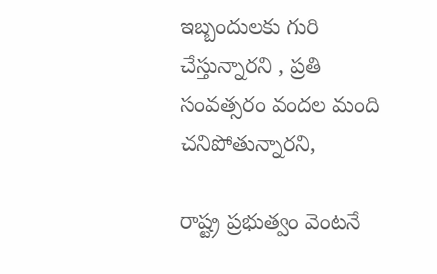ఇబ్బందులకు గురి చేస్తున్నారని , ప్రతి సంవత్సరం వందల మంది చనిపోతున్నారని,

రాష్ట్ర ప్రభుత్వం వెంటనే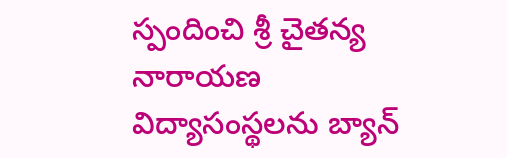స్పందించి శ్రీ చైతన్య నారాయణ విద్యాసంస్థలను బ్యాన్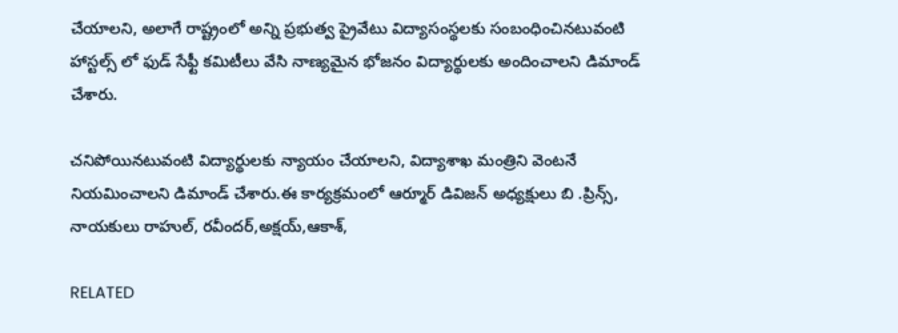చేయాలని, అలాగే రాష్ట్రంలో అన్ని ప్రభుత్వ ప్రైవేటు విద్యాసంస్థలకు సంబంధించినటువంటి హాస్టల్స్ లో ఫుడ్ సేఫ్టీ కమిటీలు వేసి నాణ్యమైన భోజనం విద్యార్థులకు అందించాలని డిమాండ్ చేశారు.

చనిపోయినటువంటి విద్యార్థులకు న్యాయం చేయాలని, విద్యాశాఖ మంత్రిని వెంటనే నియమించాలని డిమాండ్ చేశారు.ఈ కార్యక్రమంలో ఆర్మూర్ డివిజన్ అధ్యక్షులు బి .ప్రిన్స్, నాయకులు రాహుల్, రవీందర్,అక్షయ్,ఆకాశ్,

RELATED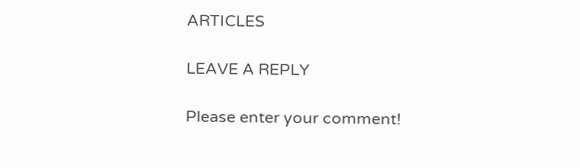ARTICLES

LEAVE A REPLY

Please enter your comment!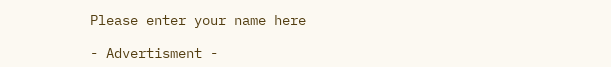Please enter your name here

- Advertisment -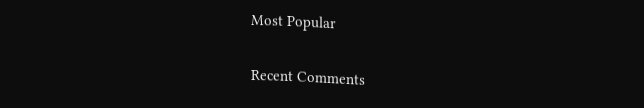Most Popular

Recent Comments